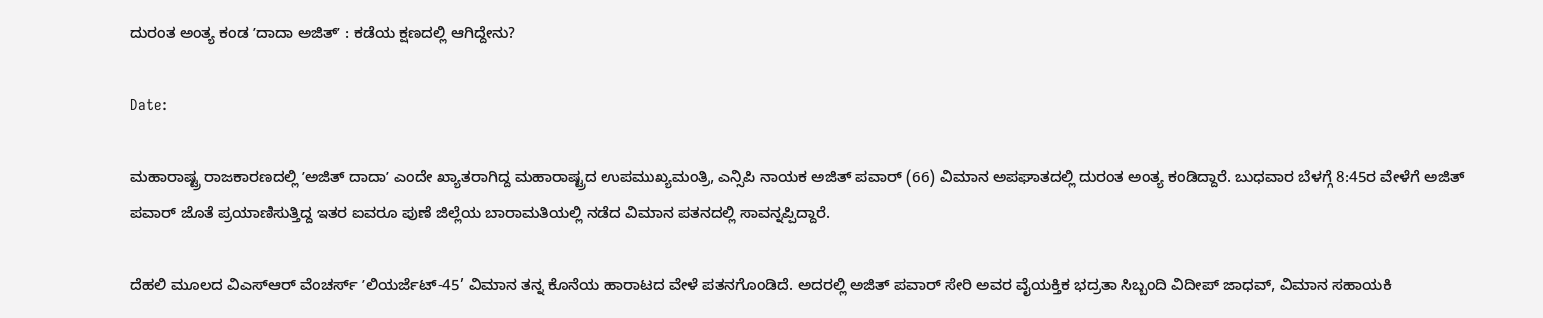ದುರಂತ ಅಂತ್ಯ ಕಂಡ ʼದಾದಾ ಅಜಿತ್ʼ : ಕಡೆಯ ಕ್ಷಣದಲ್ಲಿ ಆಗಿದ್ದೇನು?

Date:

ಮಹಾರಾಷ್ಟ್ರ ರಾಜಕಾರಣದಲ್ಲಿ ʼಅಜಿತ್ ದಾದಾʼ ಎಂದೇ ಖ್ಯಾತರಾಗಿದ್ದ ಮಹಾರಾಷ್ಟ್ರದ ಉಪಮುಖ್ಯಮಂತ್ರಿ, ಎನ್ಸಿಪಿ ನಾಯಕ ಅಜಿತ್ ಪವಾರ್ (66) ವಿಮಾನ ಅಪಘಾತದಲ್ಲಿ ದುರಂತ ಅಂತ್ಯ ಕಂಡಿದ್ದಾರೆ. ಬುಧವಾರ ಬೆಳಗ್ಗೆ 8:45ರ ವೇಳೆಗೆ ಅಜಿತ್ ಪವಾರ್ ಜೊತೆ ಪ್ರಯಾಣಿಸುತ್ತಿದ್ದ ಇತರ ಐವರೂ ಪುಣೆ ಜಿಲ್ಲೆಯ ಬಾರಾಮತಿಯಲ್ಲಿ ನಡೆದ ವಿಮಾನ ಪತನದಲ್ಲಿ ಸಾವನ್ನಪ್ಪಿದ್ದಾರೆ.

ದೆಹಲಿ ಮೂಲದ ವಿಎಸ್ಆರ್ ವೆಂಚರ್ಸ್‌ ʼಲಿಯರ್ಜೆಟ್-45’ ವಿಮಾನ ತನ್ನ ಕೊನೆಯ ಹಾರಾಟದ ವೇಳೆ ಪತನಗೊಂಡಿದೆ. ಅದರಲ್ಲಿ ಅಜಿತ್ ಪವಾರ್ ಸೇರಿ ಅವರ ವೈಯಕ್ತಿಕ ಭದ್ರತಾ ಸಿಬ್ಬಂದಿ ವಿದೀಪ್ ಜಾಧವ್, ವಿಮಾನ ಸಹಾಯಕಿ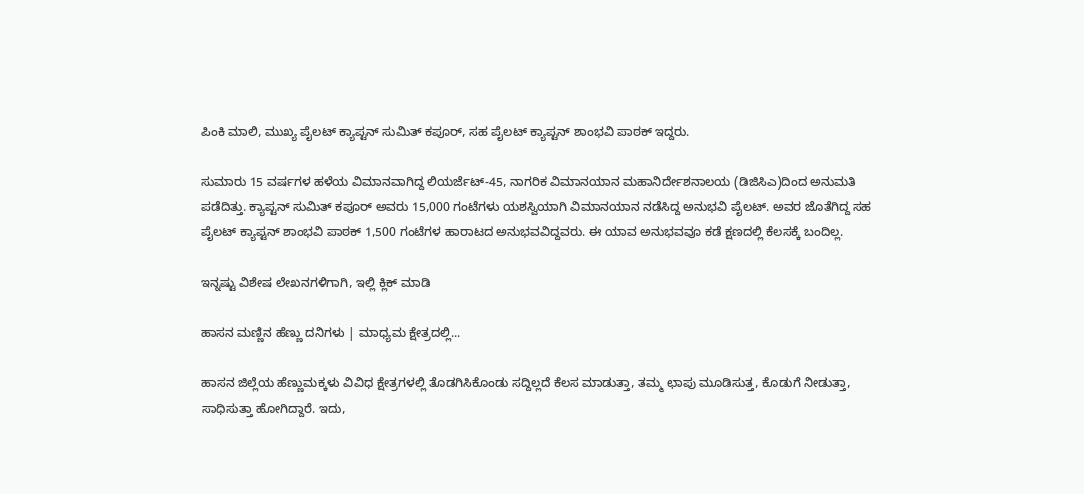ಪಿಂಕಿ ಮಾಲಿ, ಮುಖ್ಯ ಪೈಲಟ್ ಕ್ಯಾಪ್ಟನ್ ಸುಮಿತ್ ಕಪೂರ್, ಸಹ ಪೈಲಟ್ ಕ್ಯಾಪ್ಟನ್ ಶಾಂಭವಿ ಪಾಠಕ್ ಇದ್ದರು.

ಸುಮಾರು 15 ವರ್ಷಗಳ ಹಳೆಯ ವಿಮಾನವಾಗಿದ್ದ ಲಿಯರ್ಜೆಟ್-45, ನಾಗರಿಕ ವಿಮಾನಯಾನ ಮಹಾನಿರ್ದೇಶನಾಲಯ (ಡಿಜಿಸಿಎ)ದಿಂದ ಅನುಮತಿ ಪಡೆದಿತ್ತು. ಕ್ಯಾಪ್ಟನ್ ಸುಮಿತ್ ಕಪೂರ್ ಅವರು 15,000 ಗಂಟೆಗಳು ಯಶಸ್ವಿಯಾಗಿ ವಿಮಾನಯಾನ ನಡೆಸಿದ್ದ ಅನುಭವಿ ಪೈಲಟ್. ಅವರ ಜೊತೆಗಿದ್ದ ಸಹ ಪೈಲಟ್ ಕ್ಯಾಪ್ಟನ್ ಶಾಂಭವಿ ಪಾಠಕ್ 1,500 ಗಂಟೆಗಳ ಹಾರಾಟದ ಅನುಭವವಿದ್ದವರು. ಈ ಯಾವ ಅನುಭವವೂ ಕಡೆ ಕ್ಷಣದಲ್ಲಿ ಕೆಲಸಕ್ಕೆ ಬಂದಿಲ್ಲ.

ಇನ್ನಷ್ಟು ವಿಶೇಷ ಲೇಖನಗಳಿಗಾಗಿ, ಇಲ್ಲಿ ಕ್ಲಿಕ್ ಮಾಡಿ

ಹಾಸನ ಮಣ್ಣಿನ ಹೆಣ್ಣು ದನಿಗಳು | ಮಾಧ್ಯಮ ಕ್ಷೇತ್ರದಲ್ಲಿ...

ಹಾಸನ ಜಿಲ್ಲೆಯ ಹೆಣ್ಣುಮಕ್ಕಳು ವಿವಿಧ ಕ್ಷೇತ್ರಗಳಲ್ಲಿ ತೊಡಗಿಸಿಕೊಂಡು ಸದ್ದಿಲ್ಲದೆ ಕೆಲಸ ಮಾಡುತ್ತಾ, ತಮ್ಮ ಛಾಪು ಮೂಡಿಸುತ್ತ, ಕೊಡುಗೆ ನೀಡುತ್ತಾ, ಸಾಧಿಸುತ್ತಾ ಹೋಗಿದ್ದಾರೆ. ಇದು,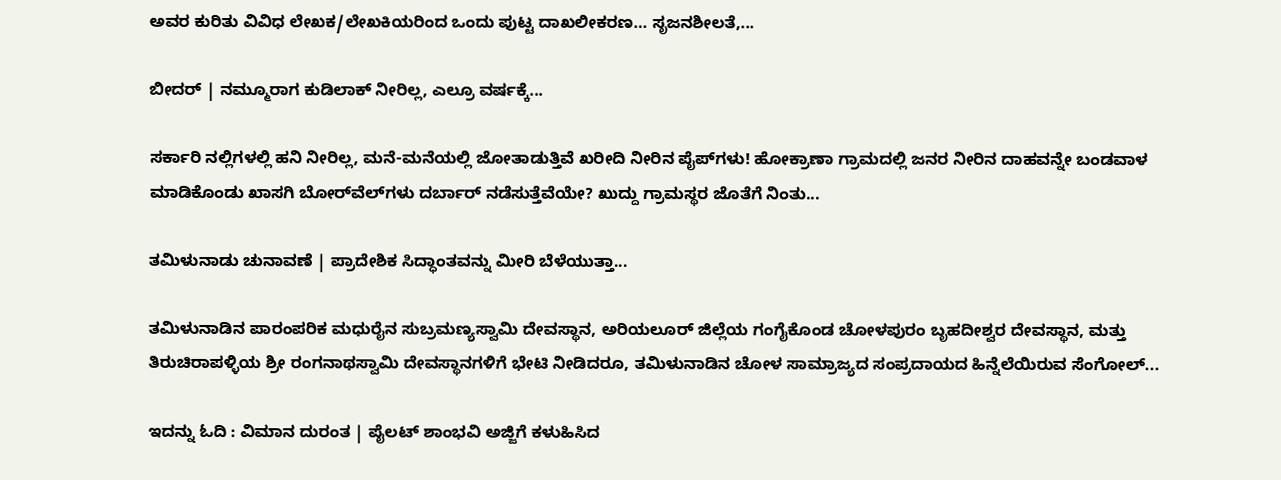ಅವರ ಕುರಿತು ವಿವಿಧ ಲೇಖಕ/ಲೇಖಕಿಯರಿಂದ ಒಂದು ಪುಟ್ಟ ದಾಖಲೀಕರಣ… ಸೃಜನಶೀಲತೆ,...

ಬೀದರ್ | ನಮ್ಮೂರಾಗ ಕುಡಿಲಾಕ್ ನೀರಿಲ್ಲ, ಎಲ್ರೂ ವರ್ಷಕ್ಕೆ...

ಸರ್ಕಾರಿ ನಲ್ಲಿಗಳಲ್ಲಿ ಹನಿ ನೀರಿಲ್ಲ, ಮನೆ-ಮನೆಯಲ್ಲಿ ಜೋತಾಡುತ್ತಿವೆ ಖರೀದಿ ನೀರಿನ ಪೈಪ್‌ಗಳು! ಹೋಕ್ರಾಣಾ ಗ್ರಾಮದಲ್ಲಿ ಜನರ ನೀರಿನ ದಾಹವನ್ನೇ ಬಂಡವಾಳ ಮಾಡಿಕೊಂಡು ಖಾಸಗಿ ಬೋರ್‌ವೆಲ್‌ಗಳು ದರ್ಬಾರ್‌ ನಡೆಸುತ್ತೆವೆಯೇ? ಖುದ್ದು ಗ್ರಾಮಸ್ಥರ ಜೊತೆಗೆ ನಿಂತು...

ತಮಿಳುನಾಡು ಚುನಾವಣೆ | ಪ್ರಾದೇಶಿಕ ಸಿದ್ಧಾಂತವನ್ನು ಮೀರಿ ಬೆಳೆಯುತ್ತಾ...

ತಮಿಳುನಾಡಿನ ಪಾರಂಪರಿಕ ಮಧುರೈನ ಸುಬ್ರಮಣ್ಯಸ್ವಾಮಿ ದೇವಸ್ಥಾನ, ಅರಿಯಲೂರ್ ಜಿಲ್ಲೆಯ ಗಂಗೈಕೊಂಡ ಚೋಳಪುರಂ ಬೃಹದೀಶ್ವರ ದೇವಸ್ಥಾನ, ಮತ್ತು ತಿರುಚಿರಾಪಳ್ಳಿಯ ಶ್ರೀ ರಂಗನಾಥಸ್ವಾಮಿ ದೇವಸ್ಥಾನಗಳಿಗೆ ಭೇಟಿ ನೀಡಿದರೂ, ತಮಿಳುನಾಡಿನ ಚೋಳ ಸಾಮ್ರಾಜ್ಯದ ಸಂಪ್ರದಾಯದ ಹಿನ್ನೆಲೆಯಿರುವ ಸೆಂಗೋಲ್...

ಇದನ್ನು ಓದಿ : ವಿಮಾನ ದುರಂತ | ಪೈಲಟ್ ಶಾಂಭವಿ ಅಜ್ಜಿಗೆ ಕಳುಹಿಸಿದ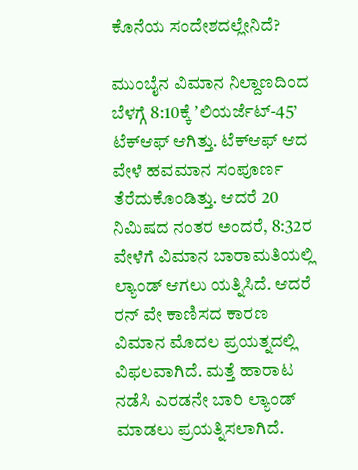ಕೊನೆಯ ಸಂದೇಶದಲ್ಲೇನಿದೆ?

ಮುಂಬೈನ ವಿಮಾನ ನಿಲ್ದಾಣದಿಂದ ಬೆಳಗ್ಗೆ 8:10ಕ್ಕೆ ʼಲಿಯರ್ಜೆಟ್-45’ ಟೆಕ್ಆಫ್ ಆಗಿತ್ತು. ಟೆಕ್ಆಫ್ ಆದ ವೇಳೆ ಹವಮಾನ ಸಂಪೂರ್ಣ ತೆರೆದುಕೊಂಡಿತ್ತು. ಆದರೆ 20 ನಿಮಿಷದ ನಂತರ ಅಂದರೆ, 8:32ರ ವೇಳೆಗೆ ವಿಮಾನ ಬಾರಾಮತಿಯಲ್ಲಿ ಲ್ಯಾಂಡ್‌ ಆಗಲು ಯತ್ನಿಸಿದೆ. ಆದರೆ ರನ್ ವೇ ಕಾಣಿಸದ ಕಾರಣ ವಿಮಾನ ಮೊದಲ ಪ್ರಯತ್ನದಲ್ಲಿ ವಿಫಲವಾಗಿದೆ. ಮತ್ತೆ ಹಾರಾಟ ನಡೆಸಿ ಎರಡನೇ ಬಾರಿ ಲ್ಯಾಂಡ್‌ ಮಾಡಲು ಪ್ರಯತ್ನಿಸಲಾಗಿದೆ.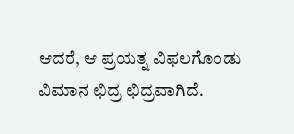ಆದರೆ, ಆ ಪ್ರಯತ್ನ ವಿಫಲಗೊಂಡು ವಿಮಾನ ಛಿದ್ರ ಛಿದ್ರವಾಗಿದೆ.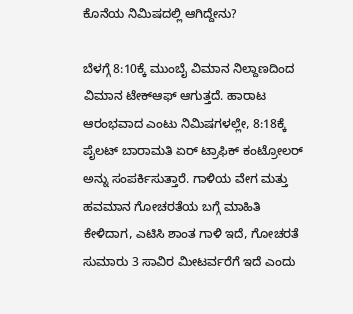ಕೊನೆಯ ನಿಮಿಷದಲ್ಲಿ ಆಗಿದ್ದೇನು?

ಬೆಳಗ್ಗೆ 8:10ಕ್ಕೆ ಮುಂಬೈ ವಿಮಾನ ನಿಲ್ದಾಣದಿಂದ ವಿಮಾನ ಟೇಕ್ಆಫ್ ಆಗುತ್ತದೆ. ಹಾರಾಟ ಆರಂಭವಾದ ಎಂಟು ನಿಮಿಷಗಳಲ್ಲೇ, 8:18ಕ್ಕೆ ಪೈಲಟ್ ಬಾರಾಮತಿ ಏರ್ ಟ್ರಾಫಿಕ್ ಕಂಟ್ರೋಲರ್ ಅನ್ನು ಸಂಪರ್ಕಿಸುತ್ತಾರೆ. ಗಾಳಿಯ ವೇಗ ಮತ್ತು ಹವಮಾನ ಗೋಚರತೆಯ ಬಗ್ಗೆ ಮಾಹಿತಿ ಕೇಳಿದಾಗ, ಎಟಿಸಿ ಶಾಂತ ಗಾಳಿ ಇದೆ, ಗೋಚರತೆ ಸುಮಾರು 3 ಸಾವಿರ ಮೀಟರ್ವರೆಗೆ ಇದೆ ಎಂದು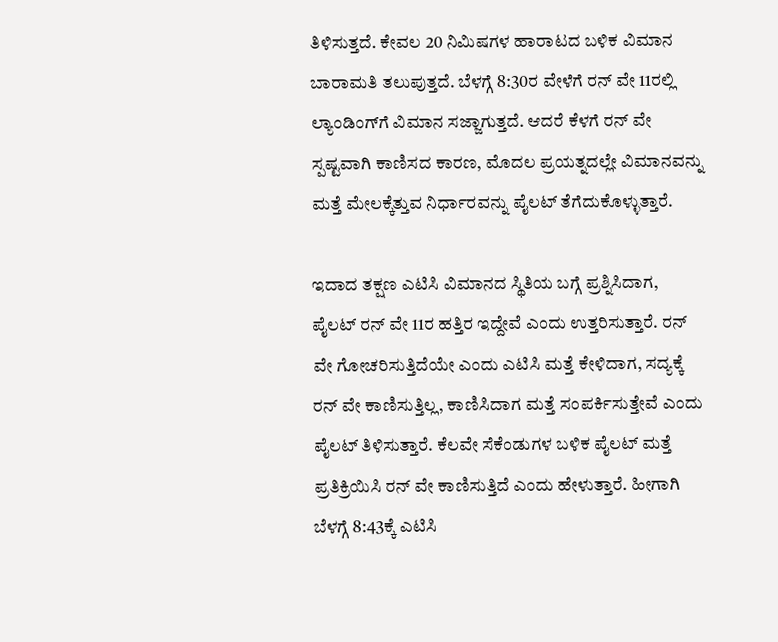ತಿಳಿಸುತ್ತದೆ. ಕೇವಲ 20 ನಿಮಿಷಗಳ ಹಾರಾಟದ ಬಳಿಕ ವಿಮಾನ ಬಾರಾಮತಿ ತಲುಪುತ್ತದೆ. ಬೆಳಗ್ಗೆ 8:30ರ ವೇಳೆಗೆ ರನ್‌ ವೇ 11ರಲ್ಲಿ ಲ್ಯಾಂಡಿಂಗ್‌ಗೆ ವಿಮಾನ ಸಜ್ಜಾಗುತ್ತದೆ. ಆದರೆ ಕೆಳಗೆ ರನ್‌ ವೇ ಸ್ಪಷ್ಟವಾಗಿ ಕಾಣಿಸದ ಕಾರಣ, ಮೊದಲ ಪ್ರಯತ್ನದಲ್ಲೇ ವಿಮಾನವನ್ನು ಮತ್ತೆ ಮೇಲಕ್ಕೆತ್ತುವ ನಿರ್ಧಾರವನ್ನು ಪೈಲಟ್ ತೆಗೆದುಕೊಳ್ಳುತ್ತಾರೆ.

ಇದಾದ ತಕ್ಷಣ ಎಟಿಸಿ ವಿಮಾನದ ಸ್ಥಿತಿಯ ಬಗ್ಗೆ ಪ್ರಶ್ನಿಸಿದಾಗ, ಪೈಲಟ್ ರನ್‌ ವೇ 11ರ ಹತ್ತಿರ ಇದ್ದೇವೆ ಎಂದು ಉತ್ತರಿಸುತ್ತಾರೆ. ರನ್‌ ವೇ ಗೋಚರಿಸುತ್ತಿದೆಯೇ ಎಂದು ಎಟಿಸಿ ಮತ್ತೆ ಕೇಳಿದಾಗ, ಸದ್ಯಕ್ಕೆ ರನ್‌ ವೇ ಕಾಣಿಸುತ್ತಿಲ್ಲ, ಕಾಣಿಸಿದಾಗ ಮತ್ತೆ ಸಂಪರ್ಕಿಸುತ್ತೇವೆ ಎಂದು ಪೈಲಟ್ ತಿಳಿಸುತ್ತಾರೆ. ಕೆಲವೇ ಸೆಕೆಂಡುಗಳ ಬಳಿಕ ಪೈಲಟ್ ಮತ್ತೆ ಪ್ರತಿಕ್ರಿಯಿಸಿ ರನ್‌ ವೇ ಕಾಣಿಸುತ್ತಿದೆ ಎಂದು ಹೇಳುತ್ತಾರೆ. ಹೀಗಾಗಿ ಬೆಳಗ್ಗೆ 8:43ಕ್ಕೆ ಎಟಿಸಿ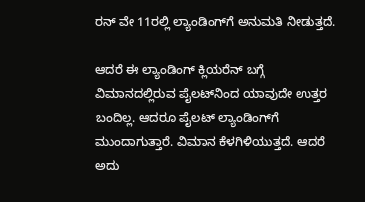ರನ್‌ ವೇ 11ರಲ್ಲಿ ಲ್ಯಾಂಡಿಂಗ್‌ಗೆ ಅನುಮತಿ ನೀಡುತ್ತದೆ.

ಆದರೆ ಈ ಲ್ಯಾಂಡಿಂಗ್ ಕ್ಲಿಯರೆನ್‌ ಬಗ್ಗೆ ವಿಮಾನದಲ್ಲಿರುವ ಪೈಲಟ್‌ನಿಂದ ಯಾವುದೇ ಉತ್ತರ ಬಂದಿಲ್ಲ. ಆದರೂ ಪೈಲಟ್ ಲ್ಯಾಂಡಿಂಗ್‌ಗೆ ಮುಂದಾಗುತ್ತಾರೆ. ವಿಮಾನ ಕೆಳಗಿಳಿಯುತ್ತದೆ. ಆದರೆ ಅದು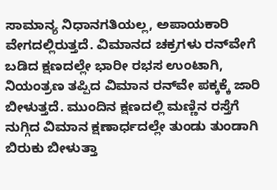ಸಾಮಾನ್ಯ ನಿಧಾನಗತಿಯಲ್ಲ, ಅಪಾಯಕಾರಿ ವೇಗದಲ್ಲಿರುತ್ತದೆ. ವಿಮಾನದ ಚಕ್ರಗಳು ರನ್‌ವೇಗೆ ಬಡಿದ ಕ್ಷಣದಲ್ಲೇ ಭಾರೀ ರಭಸ ಉಂಟಾಗಿ, ನಿಯಂತ್ರಣ ತಪ್ಪಿದ ವಿಮಾನ ರನ್‌ವೇ ಪಕ್ಕಕ್ಕೆ ಜಾರಿ ಬೀಳುತ್ತದೆ. ಮುಂದಿನ ಕ್ಷಣದಲ್ಲಿ ಮಣ್ಣಿನ ರಸ್ತೆಗೆ ನುಗ್ಗಿದ ವಿಮಾನ ಕ್ಷಣಾರ್ಧದಲ್ಲೇ ತುಂಡು ತುಂಡಾಗಿ ಬಿರುಕು ಬೀಳುತ್ತಾ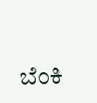ಬೆಂಕಿ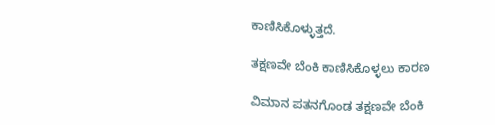ಕಾಣಿಸಿಕೊಳ್ಳುತ್ತದೆ.

ತಕ್ಷಣವೇ ಬೆಂಕಿ ಕಾಣಿಸಿಕೊಳ್ಳಲು ಕಾರಣ

ವಿಮಾನ ಪತನಗೊಂಡ ತಕ್ಷಣವೇ ಬೆಂಕಿ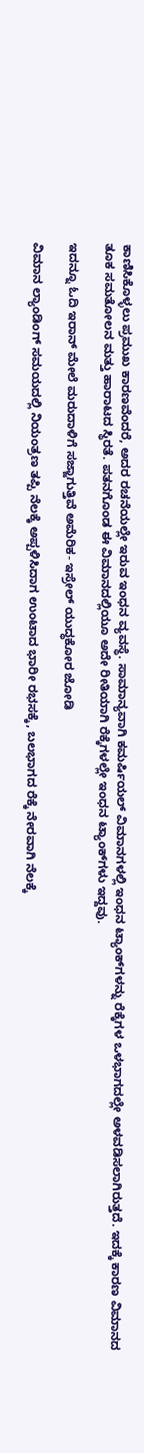ಕಾಣಿಸಿಕೊಳ್ಳಲು ಪ್ರಮುಖ ಕಾರಣವೆಂದರೆ, ಅದರ ರಚನೆಯಲ್ಲೇ ಇರುವ ಇಂಧನ ವ್ಯವಸ್ಥೆ. ಸಾಮಾನ್ಯವಾಗಿ ಕಮರ್ಷಿಯಲ್ ವಿಮಾನಗಳಲ್ಲಿ ಇಂಧನ ಟ್ಯಾಂಕ್‌ಗಳನ್ನು ರೆಕ್ಕೆಗಳ ಒಳಭಾಗದಲ್ಲೇ ಅಳವಡಿಸಲಾಗಿರುತ್ತದೆ. ಇದಕ್ಕೆ ಕಾರಣ ವಿಮಾನದ ತೂಕ ಸಮತೋಲನ ಮತ್ತು ಹಾರಾಟದ ಸ್ಥಿರತೆ. ಪತನಗೊಂಡ ಈ ವಿಮಾನದಲ್ಲಿಯೂ ಅದೇ ರೀತಿಯಾಗಿ ರೆಕ್ಕೆಗಳಲ್ಲೇ ಇಂಧನ ಟ್ಯಾಂಕ್‌ಗಳು ಇದ್ದವು.

ಇದನ್ನೂ ಓದಿ ಇರಾನ್‌ ಮೇಲೆ ಮರುದಾಳಿಗೆ ಸಜ್ಜಾಗುತ್ತಿವೆ ಅಮೆರಿಕ- ಇಸ್ರೇಲ್ ಯುದ್ಧಕೋರ ಜೋಡಿ

ವಿಮಾನ ಲ್ಯಾಂಡಿಂಗ್ ಸಮಯದಲ್ಲಿ ನಿಯಂತ್ರಣ ತಪ್ಪಿ ನೆಲಕ್ಕೆ ಅಪ್ಪಳಿಸಿದಾಗ ಉಂಟಾದ ಭಾರೀ ರಭಸಕ್ಕೆ, ಬಲಭಾಗದ ರೆಕ್ಕೆ ನೇರವಾಗಿ ನೆಲಕ್ಕೆ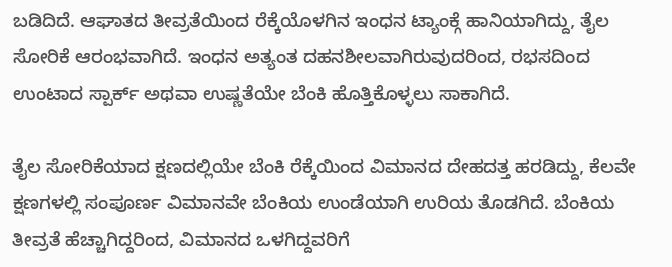ಬಡಿದಿದೆ. ಆಘಾತದ ತೀವ್ರತೆಯಿಂದ ರೆಕ್ಕೆಯೊಳಗಿನ ಇಂಧನ ಟ್ಯಾಂಕ್ಗೆ ಹಾನಿಯಾಗಿದ್ದು, ತೈಲ ಸೋರಿಕೆ ಆರಂಭವಾಗಿದೆ. ಇಂಧನ ಅತ್ಯಂತ ದಹನಶೀಲವಾಗಿರುವುದರಿಂದ, ರಭಸದಿಂದ ಉಂಟಾದ ಸ್ಪಾರ್ಕ್ ಅಥವಾ ಉಷ್ಣತೆಯೇ ಬೆಂಕಿ ಹೊತ್ತಿಕೊಳ್ಳಲು ಸಾಕಾಗಿದೆ.

ತೈಲ ಸೋರಿಕೆಯಾದ ಕ್ಷಣದಲ್ಲಿಯೇ ಬೆಂಕಿ ರೆಕ್ಕೆಯಿಂದ ವಿಮಾನದ ದೇಹದತ್ತ ಹರಡಿದ್ದು, ಕೆಲವೇ ಕ್ಷಣಗಳಲ್ಲಿ ಸಂಪೂರ್ಣ ವಿಮಾನವೇ ಬೆಂಕಿಯ ಉಂಡೆಯಾಗಿ ಉರಿಯ ತೊಡಗಿದೆ. ಬೆಂಕಿಯ ತೀವ್ರತೆ ಹೆಚ್ಚಾಗಿದ್ದರಿಂದ, ವಿಮಾನದ ಒಳಗಿದ್ದವರಿಗೆ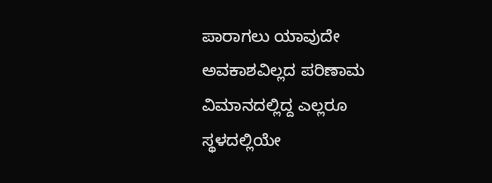ಪಾರಾಗಲು ಯಾವುದೇ ಅವಕಾಶವಿಲ್ಲದ ಪರಿಣಾಮ ವಿಮಾನದಲ್ಲಿದ್ದ ಎಲ್ಲರೂ ಸ್ಥಳದಲ್ಲಿಯೇ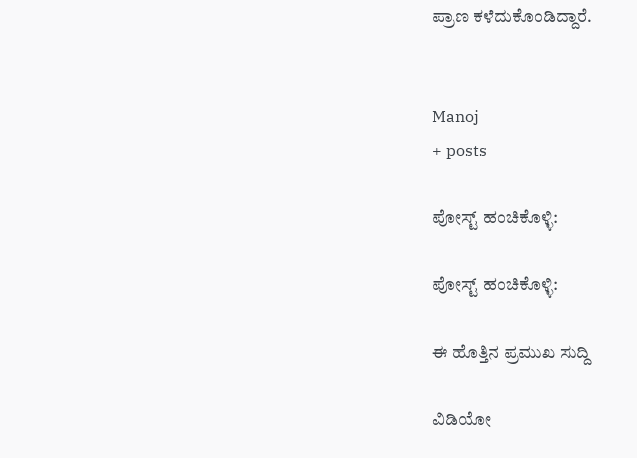ಪ್ರಾಣ ಕಳೆದುಕೊಂಡಿದ್ದಾರೆ.


Manoj
+ posts

ಪೋಸ್ಟ್ ಹಂಚಿಕೊಳ್ಳಿ:

ಪೋಸ್ಟ್ ಹಂಚಿಕೊಳ್ಳಿ:

ಈ ಹೊತ್ತಿನ ಪ್ರಮುಖ ಸುದ್ದಿ

ವಿಡಿಯೋ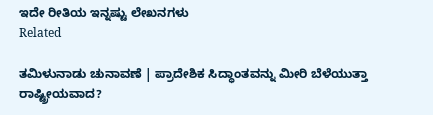ಇದೇ ರೀತಿಯ ಇನ್ನಷ್ಟು ಲೇಖನಗಳು
Related

ತಮಿಳುನಾಡು ಚುನಾವಣೆ | ಪ್ರಾದೇಶಿಕ ಸಿದ್ಧಾಂತವನ್ನು ಮೀರಿ ಬೆಳೆಯುತ್ತಾ ರಾಷ್ಟ್ರೀಯವಾದ?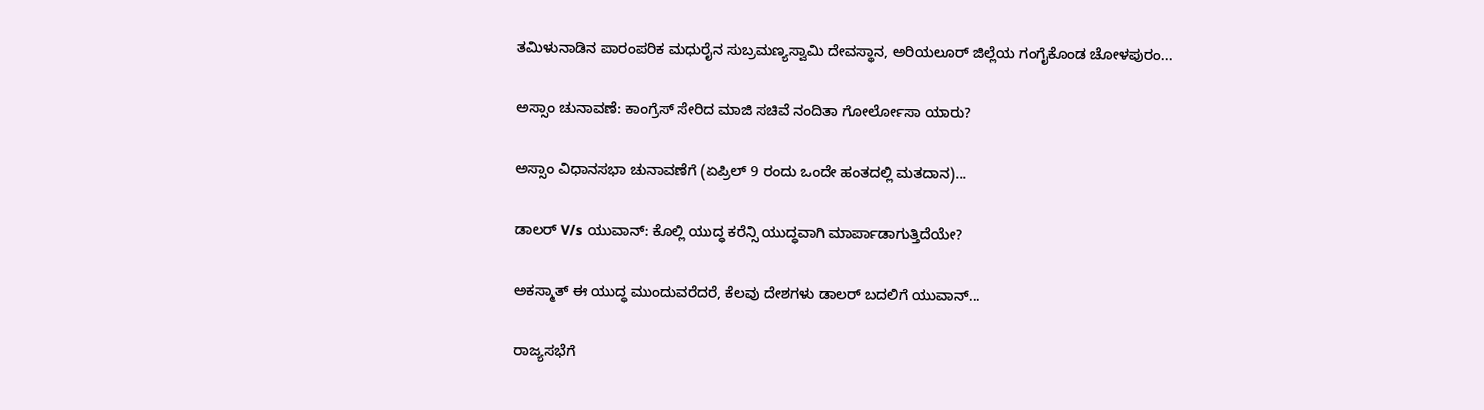ತಮಿಳುನಾಡಿನ ಪಾರಂಪರಿಕ ಮಧುರೈನ ಸುಬ್ರಮಣ್ಯಸ್ವಾಮಿ ದೇವಸ್ಥಾನ, ಅರಿಯಲೂರ್ ಜಿಲ್ಲೆಯ ಗಂಗೈಕೊಂಡ ಚೋಳಪುರಂ...

ಅಸ್ಸಾಂ ಚುನಾವಣೆ: ಕಾಂಗ್ರೆಸ್ ಸೇರಿದ ಮಾಜಿ ಸಚಿವೆ ನಂದಿತಾ ಗೋರ್ಲೋಸಾ ಯಾರು?

ಅಸ್ಸಾಂ ವಿಧಾನಸಭಾ ಚುನಾವಣೆಗೆ (ಏಪ್ರಿಲ್ 9 ರಂದು ಒಂದೇ ಹಂತದಲ್ಲಿ ಮತದಾನ)...

ಡಾಲರ್ V/s ಯುವಾನ್: ಕೊಲ್ಲಿ ಯುದ್ಧ ಕರೆನ್ಸಿ ಯುದ್ಧವಾಗಿ ಮಾರ್ಪಾಡಾಗುತ್ತಿದೆಯೇ?

ಅಕಸ್ಮಾತ್ ಈ ಯುದ್ಧ ಮುಂದುವರೆದರೆ, ಕೆಲವು ದೇಶಗಳು ಡಾಲರ್ ಬದಲಿಗೆ ಯುವಾನ್...

ರಾಜ್ಯಸಭೆಗೆ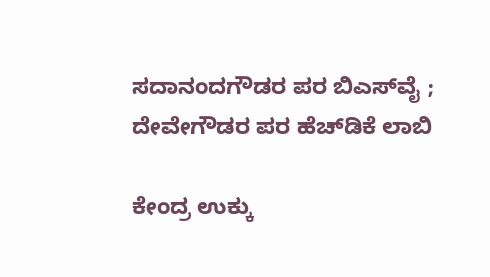ಸದಾನಂದಗೌಡರ ಪರ ಬಿಎಸ್‌ವೈ ; ದೇವೇಗೌಡರ ಪರ ಹೆಚ್‌ಡಿಕೆ ಲಾಬಿ

ಕೇಂದ್ರ ಉಕ್ಕು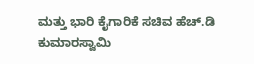ಮತ್ತು ಭಾರಿ ಕೈಗಾರಿಕೆ ಸಚಿವ ಹೆಚ್‌.ಡಿ ಕುಮಾರಸ್ವಾಮಿ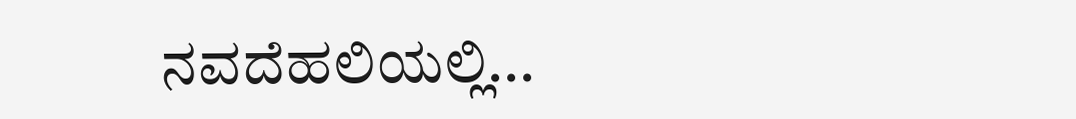ನವದೆಹಲಿಯಲ್ಲಿ...